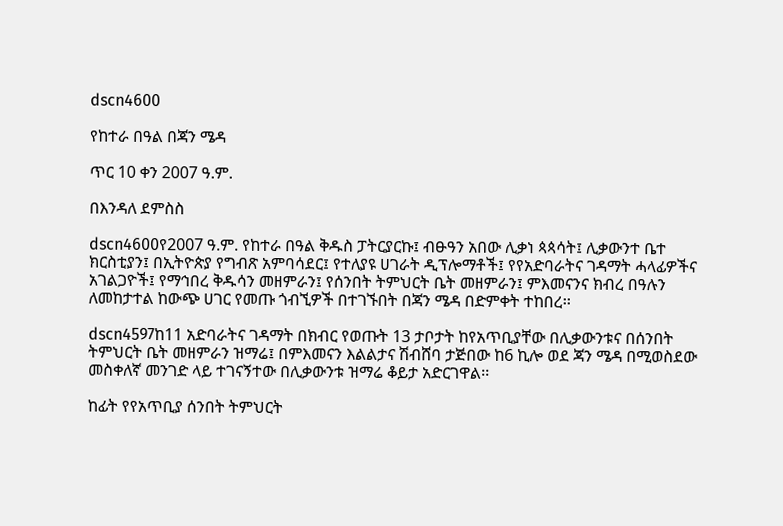dscn4600

የከተራ በዓል በጃን ሜዳ

ጥር 10 ቀን 2007 ዓ.ም.

በእንዳለ ደምስስ

dscn4600የ2007 ዓ.ም. የከተራ በዓል ቅዱስ ፓትርያርኩ፤ ብፁዓን አበው ሊቃነ ጳጳሳት፤ ሊቃውንተ ቤተ ክርስቲያን፤ በኢትዮጵያ የግብጽ አምባሳደር፤ የተለያዩ ሀገራት ዲፕሎማቶች፤ የየአድባራትና ገዳማት ሓላፊዎችና አገልጋዮች፤ የማኅበረ ቅዱሳን መዘምራን፤ የሰንበት ትምህርት ቤት መዘምራን፤ ምእመናንና ክብረ በዓሉን ለመከታተል ከውጭ ሀገር የመጡ ጎብኚዎች በተገኙበት በጃን ሜዳ በድምቀት ተከበረ፡፡

dscn4597ከ11 አድባራትና ገዳማት በክብር የወጡት 13 ታቦታት ከየአጥቢያቸው በሊቃውንቱና በሰንበት ትምህርት ቤት መዘምራን ዝማሬ፤ በምእመናን እልልታና ሽብሸባ ታጅበው ከ6 ኪሎ ወደ ጃን ሜዳ በሚወስደው መስቀለኛ መንገድ ላይ ተገናኝተው በሊቃውንቱ ዝማሬ ቆይታ አድርገዋል፡፡

ከፊት የየአጥቢያ ሰንበት ትምህርት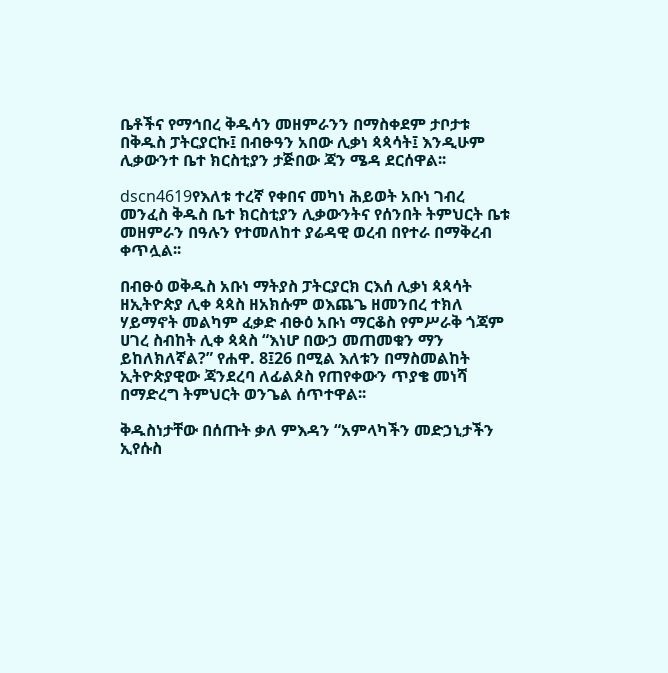ቤቶችና የማኅበረ ቅዱሳን መዘምራንን በማስቀደም ታቦታቱ በቅዱስ ፓትርያርኩ፤ በብፁዓን አበው ሊቃነ ጳጳሳት፤ እንዲሁም ሊቃውንተ ቤተ ክርስቲያን ታጅበው ጃን ሜዳ ደርሰዋል፡፡

dscn4619የእለቱ ተረኛ የቀበና መካነ ሕይወት አቡነ ገብረ መንፈስ ቅዱስ ቤተ ክርስቲያን ሊቃውንትና የሰንበት ትምህርት ቤቱ መዘምራን በዓሉን የተመለከተ ያሬዳዊ ወረብ በየተራ በማቅረብ ቀጥሏል፡፡

በብፁዕ ወቅዱስ አቡነ ማትያስ ፓትርያርክ ርእሰ ሊቃነ ጳጳሳት ዘኢትዮጵያ ሊቀ ጳጳስ ዘአክሱም ወእጨጌ ዘመንበረ ተክለ ሃይማኖት መልካም ፈቃድ ብፁዕ አቡነ ማርቆስ የምሥራቅ ጎጃም ሀገረ ስብከት ሊቀ ጳጳስ “እነሆ በውኃ መጠመቁን ማን ይከለክለኛል?” የሐዋ. 8፤26 በሚል እለቱን በማስመልከት ኢትዮጵያዊው ጃንደረባ ለፊልጶስ የጠየቀውን ጥያቄ መነሻ በማድረግ ትምህርት ወንጌል ሰጥተዋል፡፡

ቅዱስነታቸው በሰጡት ቃለ ምእዳን “አምላካችን መድኃኒታችን ኢየሱስ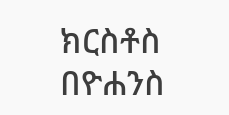ክርስቶስ በዮሐንስ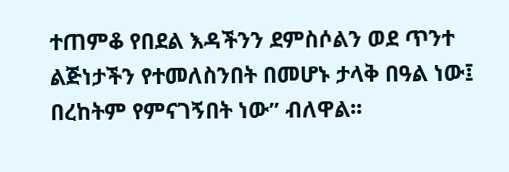ተጠምቆ የበደል እዳችንን ደምስሶልን ወደ ጥንተ ልጅነታችን የተመለስንበት በመሆኑ ታላቅ በዓል ነው፤ በረከትም የምናገኝበት ነው” ብለዋል፡፡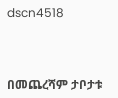dscn4518



በመጨረሻም ታቦታቱ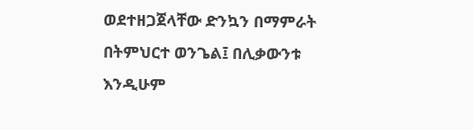ወደተዘጋጀላቸው ድንኳን በማምራት በትምህርተ ወንጌል፤ በሊቃውንቱ እንዲሁም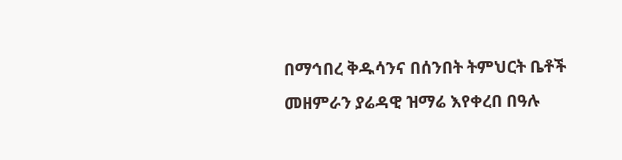በማኅበረ ቅዱሳንና በሰንበት ትምህርት ቤቶች መዘምራን ያሬዳዊ ዝማሬ እየቀረበ በዓሉ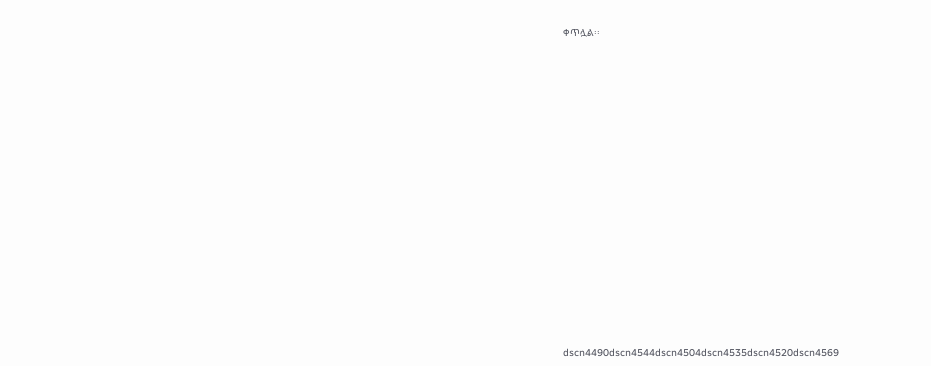ቀጥሏል፡፡



















dscn4490dscn4544dscn4504dscn4535dscn4520dscn4569